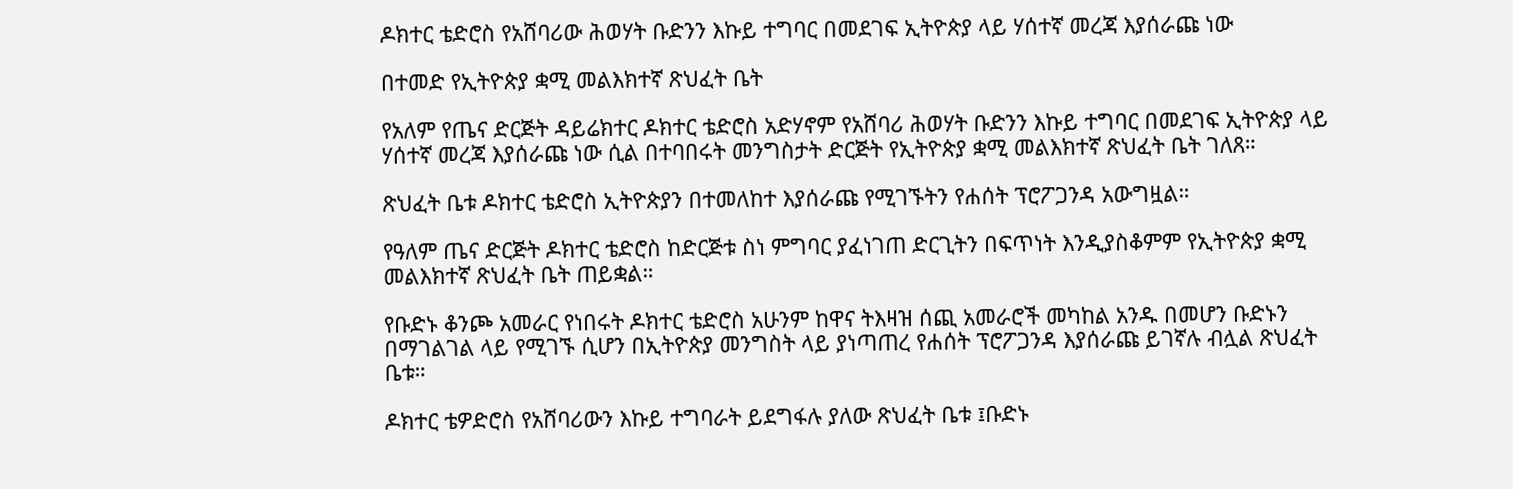ዶክተር ቴድሮስ የአሸባሪው ሕወሃት ቡድንን እኩይ ተግባር በመደገፍ ኢትዮጵያ ላይ ሃሰተኛ መረጃ እያሰራጩ ነው

በተመድ የኢትዮጵያ ቋሚ መልእክተኛ ጽህፈት ቤት

የአለም የጤና ድርጅት ዳይሬክተር ዶክተር ቴድሮስ አድሃኖም የአሸባሪ ሕወሃት ቡድንን እኩይ ተግባር በመደገፍ ኢትዮጵያ ላይ ሃሰተኛ መረጃ እያሰራጩ ነው ሲል በተባበሩት መንግስታት ድርጅት የኢትዮጵያ ቋሚ መልእክተኛ ጽህፈት ቤት ገለጸ።

ጽህፈት ቤቱ ዶክተር ቴድሮስ ኢትዮጵያን በተመለከተ እያሰራጩ የሚገኙትን የሐሰት ፕሮፖጋንዳ አውግዟል።

የዓለም ጤና ድርጅት ዶክተር ቴድሮስ ከድርጅቱ ስነ ምግባር ያፈነገጠ ድርጊትን በፍጥነት እንዲያስቆምም የኢትዮጵያ ቋሚ መልእክተኛ ጽህፈት ቤት ጠይቋል።

የቡድኑ ቆንጮ አመራር የነበሩት ዶክተር ቴድሮስ አሁንም ከዋና ትእዛዝ ሰጪ አመራሮች መካከል አንዱ በመሆን ቡድኑን በማገልገል ላይ የሚገኙ ሲሆን በኢትዮጵያ መንግስት ላይ ያነጣጠረ የሐሰት ፕሮፖጋንዳ እያሰራጩ ይገኛሉ ብሏል ጽህፈት ቤቱ።

ዶክተር ቴዎድሮስ የአሸባሪውን እኩይ ተግባራት ይደግፋሉ ያለው ጽህፈት ቤቱ ፤ቡድኑ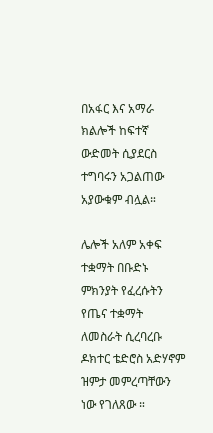በአፋር እና አማራ ክልሎች ከፍተኛ ውድመት ሲያደርስ ተግባሩን አጋልጠው አያውቁም ብሏል።

ሌሎች አለም አቀፍ ተቋማት በቡድኑ ምክንያት የፈረሱትን የጤና ተቋማት ለመስራት ሲረባረቡ ዶክተር ቴድሮስ አድሃኖም ዝምታ መምረጣቸውን ነው የገለጸው ።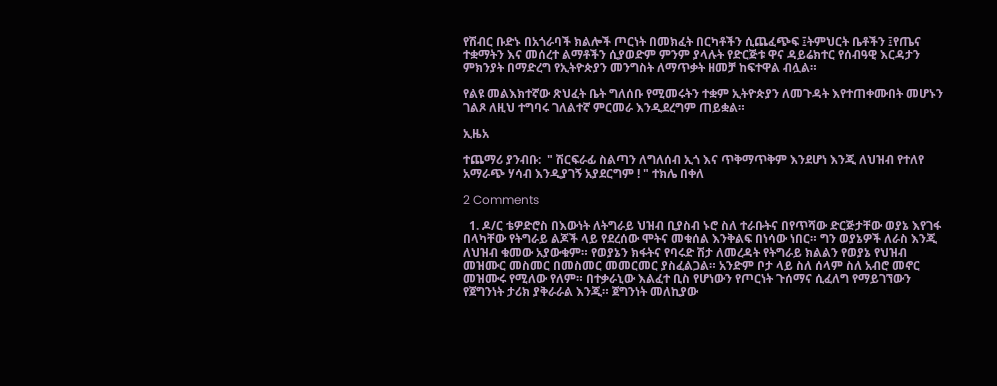የሽብር ቡድኑ በአጎራባች ክልሎች ጦርነት በመክፈት በርካቶችን ሲጨፈጭፍ ፤ትምህርት ቤቶችን ፤የጤና ተቋማትን እና መሰረተ ልማቶችን ሲያወድም ምንም ያላሉት የድርጅቱ ዋና ዳይሬክተር የሰብዓዊ እርዳታን ምክንያት በማድረግ የኢትዮጵያን መንግስት ለማጥቃት ዘመቻ ከፍተዋል ብሏል።

የልዩ መልእክተኛው ጽህፈት ቤት ግለሰቡ የሚመሩትን ተቋም ኢትዮጵያን ለመጉዳት እየተጠቀሙበት መሆኑን ገልጾ ለዚህ ተግባሩ ገለልተኛ ምርመራ እንዲደረግም ጠይቋል።

ኢዜአ

ተጨማሪ ያንብቡ:  " ሽርፍራፊ ስልጣን ለግለሰብ ኢጎ እና ጥቅማጥቅም እንደሆነ እንጂ ለህዝብ የተለየ አማራጭ ሃሳብ እንዲያገኝ አያደርግም ! " ተክሌ በቀለ

2 Comments

  1. ዶ/ር ቴዎድሮስ በእውነት ለትግራይ ህዝብ ቢያስብ ኑሮ ስለ ተራቡትና በየጥሻው ድርጅታቸው ወያኔ እየገፋ በላካቸው የትግራይ ልጆች ላይ የደረሰው ሞትና መቁሰል እንቅልፍ በነሳው ነበር። ግን ወያኔዎች ለራስ እንጂ ለህዝብ ቁመው አያውቁም። የወያኔን ክፋትና የባሩድ ሽታ ለመረዳት የትግራይ ክልልን የወያኔ የህዝብ መዝሙር መስመር በመስመር መመርመር ያስፈልጋል። አንድም ቦታ ላይ ስለ ሰላም ስለ አብሮ መኖር መዝሙሩ የሚለው የለም። በተቃራኒው እልፈተ ቢስ የሆነውን የጦርነት ጉሰማና ሲፈለግ የማይገኘውን የጀግንነት ታሪክ ያቅራራል እንጂ። ጀግንነት መለኪያው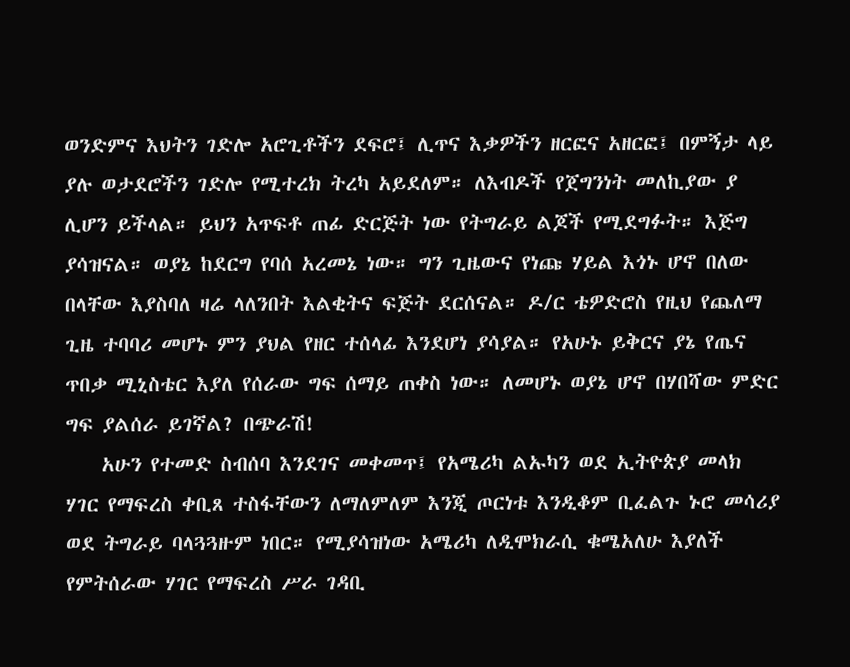ወንድምና እህትን ገድሎ አሮጊቶችን ደፍሮ፤ ሊጥና እቃዎችን ዘርፎና አዘርፎ፤ በምኝታ ላይ ያሉ ወታደሮችን ገድሎ የሚተረክ ትረካ አይደለም። ለእብዶች የጀግንነት መለኪያው ያ ሊሆን ይችላል። ይህን አጥፍቶ ጠፊ ድርጅት ነው የትግራይ ልጆች የሚደግፉት። እጅግ ያሳዝናል። ወያኔ ከደርግ የባሰ አረመኔ ነው። ግን ጊዜውና የነጩ ሃይል እጎኑ ሆኖ በለው በላቸው እያስባለ ዛሬ ላለንበት እልቂትና ፍጅት ደርሰናል። ዶ/ር ቴዎድሮስ የዚህ የጨለማ ጊዜ ተባባሪ መሆኑ ምን ያህል የዘር ተሰላፊ እንደሆነ ያሳያል። የአሁኑ ይቅርና ያኔ የጤና ጥበቃ ሚኒስቴር እያለ የሰራው ግፍ ሰማይ ጠቀስ ነው። ለመሆኑ ወያኔ ሆኖ በሃበሻው ምድር ግፍ ያልሰራ ይገኛል? በጭራሽ!
    አሁን የተመድ ስብሰባ እንደገና መቀመጥ፤ የአሜሪካ ልኡካን ወደ ኢትዮጵያ መላክ ሃገር የማፍረስ ቀቢጸ ተስፋቸውን ለማለምለም እንጂ ጦርነቱ እንዲቆም ቢፈልጉ ኑሮ መሳሪያ ወደ ትግራይ ባላጓጓዙም ነበር። የሚያሳዝነው አሜሪካ ለዲሞክራሲ ቁሜአለሁ እያለች የምትሰራው ሃገር የማፍረስ ሥራ ገዳቢ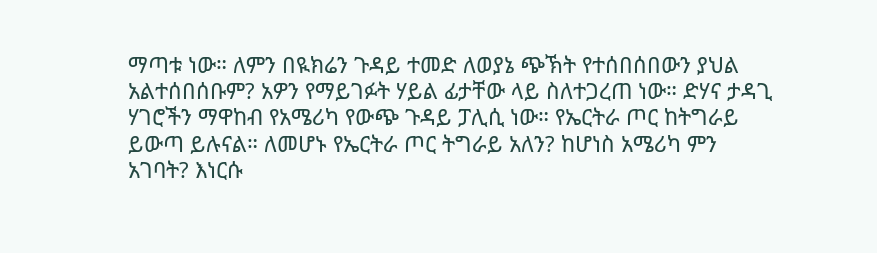ማጣቱ ነው። ለምን በዪክሬን ጉዳይ ተመድ ለወያኔ ጭኽት የተሰበሰበውን ያህል አልተሰበሰቡም? አዎን የማይገፉት ሃይል ፊታቸው ላይ ስለተጋረጠ ነው። ድሃና ታዳጊ ሃገሮችን ማዋከብ የአሜሪካ የውጭ ጉዳይ ፓሊሲ ነው። የኤርትራ ጦር ከትግራይ ይውጣ ይሉናል። ለመሆኑ የኤርትራ ጦር ትግራይ አለን? ከሆነስ አሜሪካ ምን አገባት? እነርሱ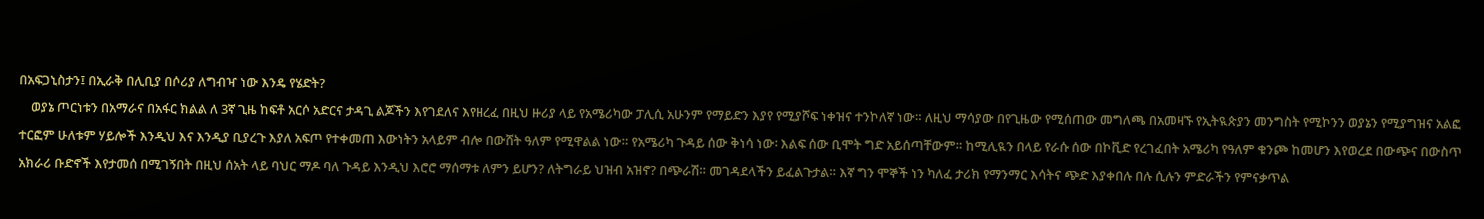በአፍጋኒስታን፤ በኢራቅ በሊቢያ በሶሪያ ለግብዣ ነው እንዴ የሄድት?
    ወያኔ ጦርነቱን በአማራና በአፋር ክልል ለ 3ኛ ጊዜ ከፍቶ አርሶ አድርና ታዳጊ ልጆችን እየገደለና እየዘረፈ በዚህ ዙሪያ ላይ የአሜሪካው ፓሊሲ አሁንም የማይድን እያየ የሚያሾፍ ነቀዝና ተንኮለኛ ነው። ለዚህ ማሳያው በየጊዜው የሚሰጠው መግለጫ በአመዛኙ የኢትዪጵያን መንግስት የሚኮንን ወያኔን የሚያግዝና አልፎ ተርፎም ሁለቱም ሃይሎች እንዲህ እና እንዲያ ቢያረጉ እያለ አፍጦ የተቀመጠ እውነትን አላይም ብሎ በውሸት ዓለም የሚዋልል ነው። የአሜሪካ ጉዳይ ሰው ቅነሳ ነው፡ እልፍ ሰው ቢሞት ግድ አይሰጣቸውም። ከሚሊዪን በላይ የራሱ ሰው በኮቪድ የረገፈበት አሜሪካ የዓለም ቁንጮ ከመሆን እየወረደ በውጭና በውስጥ አክራሪ ቡድኖች እየታመሰ በሚገኝበት በዚህ ሰአት ላይ ባህር ማዶ ባለ ጉዳይ እንዲህ እሮሮ ማሰማቱ ለምን ይሆን? ለትግራይ ህዝብ አዝኖ? በጭራሽ። መገዳደላችን ይፈልጉታል። እኛ ግን ሞኞች ነን ካለፈ ታሪክ የማንማር እሳትና ጭድ እያቀበሉ በሉ ሲሉን ምድራችን የምናቃጥል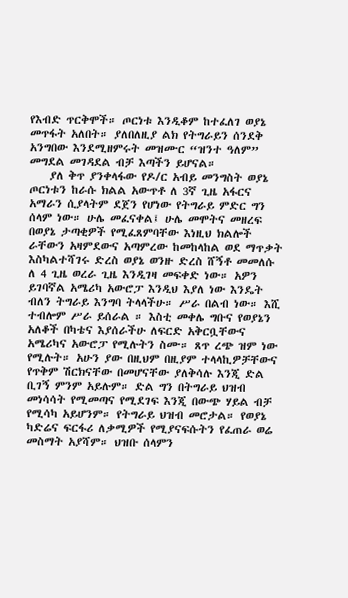የእብድ ጥርቅሞች። ጦርነቱ እንዲቆም ከተፈለገ ወያኔ መጥፋት አለበት። ያለበለዚያ ልክ የትግራይን ሰንደቅ አንግበው እንደሚዘምሩት መዝሙር “ዝንተ ዓለም” መግደል መገዳደል ብቻ እጣችን ይሆናል።
    ያለ ቅጥ ያንቀላፋው የዶ/ር አብይ መንግስት ወያኔ ጦርነቱን ከራሱ ክልል አውጥቶ ለ 3ኛ ጊዜ አፋርና አማራን ሲያላትም ደጀን የሆነው የትግራይ ምድር ግን ሰላም ነው። ሁሌ መፈናቀል፤ ሁሌ መሞትና መዘረፍ በወያኔ ታጣቂዎች የሚፈጸምባቸው እነዚህ ክልሎች ራቸውን አዛምደውና አጣምረው ከመከላከል ወደ ማጥቃት እስካልተሻገሩ ድረስ ወያኔ ወንዙ ድረስ ሸኝቶ መመለሱ ለ 4 ጊዜ ወረራ ጊዜ እንዲገዛ መፍቀድ ነው። አዎን ይገባኛል አሜሪካ አውሮፓ እንዲህ እያለ ነው እንዴት ብለን ትግራይ እንግባ ትላላችሁ። ሥራ በልብ ነው። እሺ ተብሎም ሥራ ይሰራል ። እስቲ መቀሌ ግቡና የወያኔን አለቆች በካቴና እያሰራችሁ ለፍርድ አቅርቧቸውና አሜሪካና አውሮፓ የሚሉትን ስሙ። ጸጥ ረጭ ዝም ነው የሚሉት። አሁን ያው በዚህም በዚያም ተላላኪዎቻቸውና የጥቅም ሽርክናቸው በመሆናቸው ያለቅሳሉ እንጂ ድል ቢገኝ ምንም አይሉም። ድል ግን በትግራይ ህዝብ መነሳሳት የሚመጣና የሚደገፍ እንጂ በውጭ ሃይል ብቻ የሚሳካ አይሆንም። የትግራይ ህዝብ መሮታል። የወያኔ ካድሬና ፍርፋሪ ለቃሚዎች የሚያናፍሱትን የፈጠራ ወሬ መስማት አያሻም። ህዝቡ ሰላምን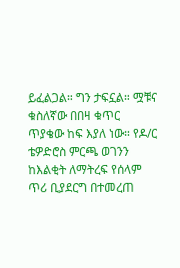ይፈልጋል። ግን ታፍኗል። ሟቹና ቁስለኛው በበዛ ቁጥር ጥያቄው ከፍ እያለ ነው። የዶ/ር ቴዎድሮስ ምርጫ ወገንን ከእልቂት ለማትረፍ የሰላም ጥሪ ቢያደርግ በተመረጠ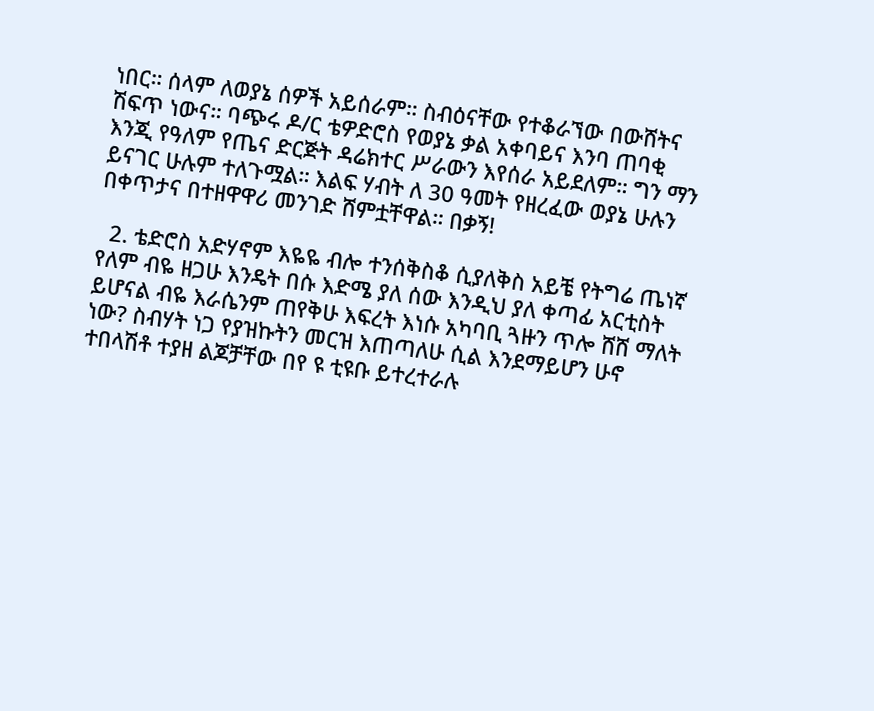ነበር። ሰላም ለወያኔ ሰዎች አይሰራም። ስብዕናቸው የተቆራኘው በውሸትና ሽፍጥ ነውና። ባጭሩ ዶ/ር ቴዎድሮስ የወያኔ ቃል አቀባይና እንባ ጠባቂ እንጂ የዓለም የጤና ድርጅት ዳሬክተር ሥራውን እየሰራ አይደለም። ግን ማን ይናገር ሁሉም ተለጉሟል። እልፍ ሃብት ለ 30 ዓመት የዘረፈው ወያኔ ሁሉን በቀጥታና በተዘዋዋሪ መንገድ ሸምቷቸዋል። በቃኝ!

  2. ቴድሮስ አድሃኖም እዬዬ ብሎ ተንሰቅስቆ ሲያለቅስ አይቼ የትግሬ ጤነኛ የለም ብዬ ዘጋሁ እንዴት በሱ እድሜ ያለ ሰው እንዲህ ያለ ቀጣፊ አርቲስት ይሆናል ብዬ እራሴንም ጠየቅሁ እፍረት እነሱ አካባቢ ጓዙን ጥሎ ሸሸ ማለት ነው? ስብሃት ነጋ የያዝኩትን መርዝ እጠጣለሁ ሲል እንደማይሆን ሁኖ ተበላሽቶ ተያዘ ልጆቻቸው በየ ዩ ቲዩቡ ይተረተራሉ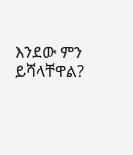እንደው ምን ይሻላቸዋል?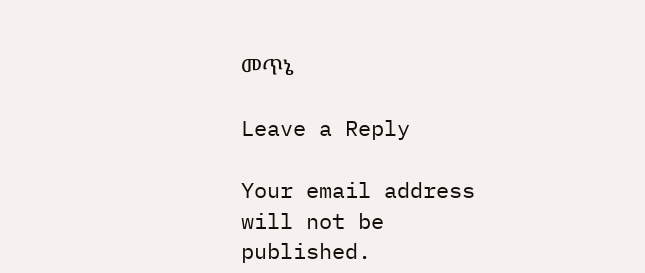መጥኔ

Leave a Reply

Your email address will not be published.